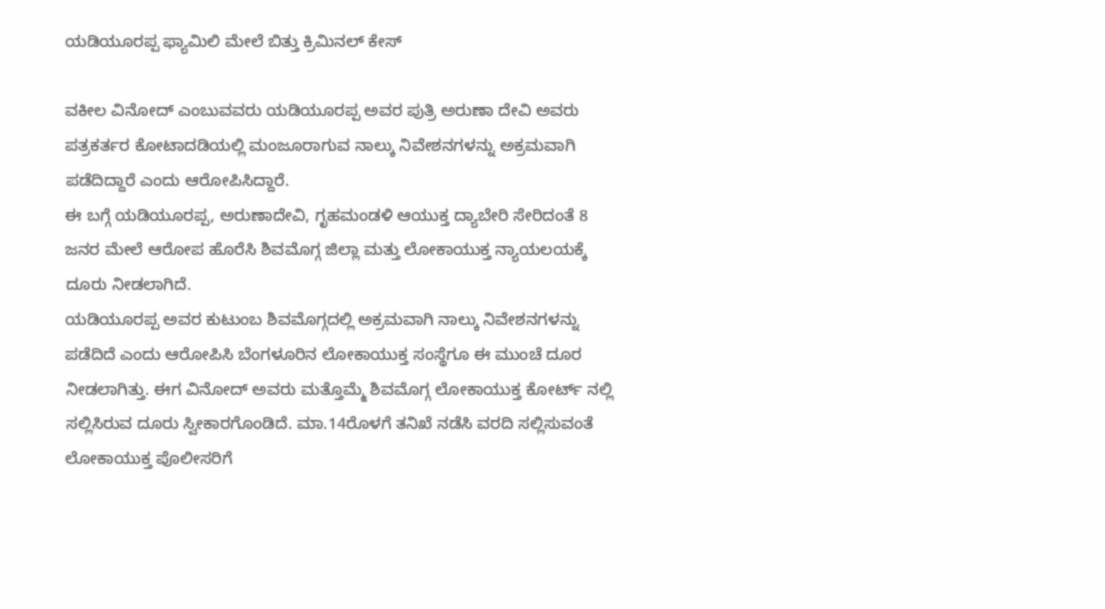ಯಡಿಯೂರಪ್ಪ ಫ್ಯಾಮಿಲಿ ಮೇಲೆ ಬಿತ್ತು ಕ್ರಿಮಿನಲ್ ಕೇಸ್

ವಕೀಲ ವಿನೋದ್ ಎಂಬುವವರು ಯಡಿಯೂರಪ್ಪ ಅವರ ಪುತ್ರಿ ಅರುಣಾ ದೇವಿ ಅವರು ಪತ್ರಕರ್ತರ ಕೋಟಾದಡಿಯಲ್ಲಿ ಮಂಜೂರಾಗುವ ನಾಲ್ಕು ನಿವೇಶನಗಳನ್ನು ಅಕ್ರಮವಾಗಿ ಪಡೆದಿದ್ದಾರೆ ಎಂದು ಆರೋಪಿಸಿದ್ದಾರೆ.
ಈ ಬಗ್ಗೆ ಯಡಿಯೂರಪ್ಪ, ಅರುಣಾದೇವಿ, ಗೃಹಮಂಡಳಿ ಆಯುಕ್ತ ದ್ಯಾಬೇರಿ ಸೇರಿದಂತೆ 8 ಜನರ ಮೇಲೆ ಆರೋಪ ಹೊರೆಸಿ ಶಿವಮೊಗ್ಗ ಜಿಲ್ಲಾ ಮತ್ತು ಲೋಕಾಯುಕ್ತ ನ್ಯಾಯಲಯಕ್ಕೆ ದೂರು ನೀಡಲಾಗಿದೆ.
ಯಡಿಯೂರಪ್ಪ ಅವರ ಕುಟುಂಬ ಶಿವಮೊಗ್ಗದಲ್ಲಿ ಅಕ್ರಮವಾಗಿ ನಾಲ್ಕು ನಿವೇಶನಗಳನ್ನು ಪಡೆದಿದೆ ಎಂದು ಆರೋಪಿಸಿ ಬೆಂಗಳೂರಿನ ಲೋಕಾಯುಕ್ತ ಸಂಸ್ಥೆಗೂ ಈ ಮುಂಚೆ ದೂರ ನೀಡಲಾಗಿತ್ತು. ಈಗ ವಿನೋದ್ ಅವರು ಮತ್ತೊಮ್ಮೆ ಶಿವಮೊಗ್ಗ ಲೋಕಾಯುಕ್ತ ಕೋರ್ಟ್ ನಲ್ಲಿ ಸಲ್ಲಿಸಿರುವ ದೂರು ಸ್ವೀಕಾರಗೊಂಡಿದೆ. ಮಾ.14ರೊಳಗೆ ತನಿಖೆ ನಡೆಸಿ ವರದಿ ಸಲ್ಲಿಸುವಂತೆ ಲೋಕಾಯುಕ್ತ ಪೊಲೀಸರಿಗೆ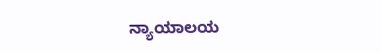ನ್ಯಾಯಾಲಯ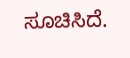ಸೂಚಿಸಿದೆ.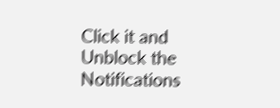Click it and Unblock the Notifications